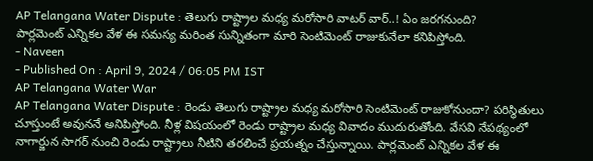AP Telangana Water Dispute : తెలుగు రాష్ట్రాల మధ్య మరోసారి వాటర్ వార్..! ఏం జరగనుంది?
పార్లమెంట్ ఎన్నికల వేళ ఈ సమస్య మరింత సున్నితంగా మారి సెంటిమెంట్ రాజుకునేలా కనిపిస్తోంది.
- Naveen
- Published On : April 9, 2024 / 06:05 PM IST
AP Telangana Water War
AP Telangana Water Dispute : రెండు తెలుగు రాష్ట్రాల మధ్య మరోసారి సెంటిమెంట్ రాజుకోనుందా? పరిస్థితులు చూస్తుంటే అవుననే అనిపిస్తోంది. నీళ్ల విషయంలో రెండు రాష్ట్రాల మధ్య వివాదం ముదురుతోంది. వేసవి నేపథ్యంలో నాగార్జున సాగర్ నుంచి రెండు రాష్ట్రాలు నీటిని తరలించే ప్రయత్నం చేస్తున్నాయి. పార్లమెంట్ ఎన్నికల వేళ ఈ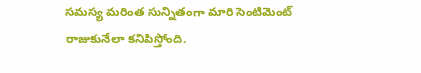సమస్య మరింత సున్నితంగా మారి సెంటిమెంట్ రాజుకునేలా కనిపిస్తోంది.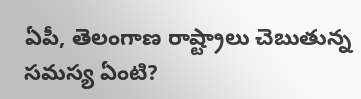ఏపీ, తెలంగాణ రాష్ట్రాలు చెబుతున్న సమస్య ఏంటి?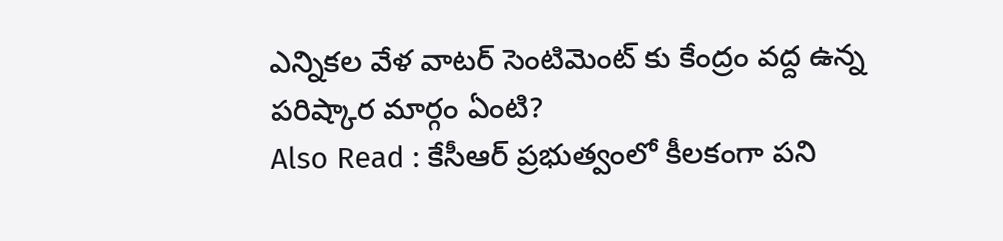ఎన్నికల వేళ వాటర్ సెంటిమెంట్ కు కేంద్రం వద్ద ఉన్న పరిష్కార మార్గం ఏంటి?
Also Read : కేసీఆర్ ప్రభుత్వంలో కీలకంగా పని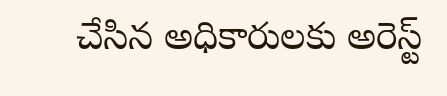చేసిన అధికారులకు అరెస్ట్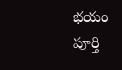భయం
పూర్తి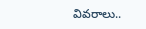వివరాలు..